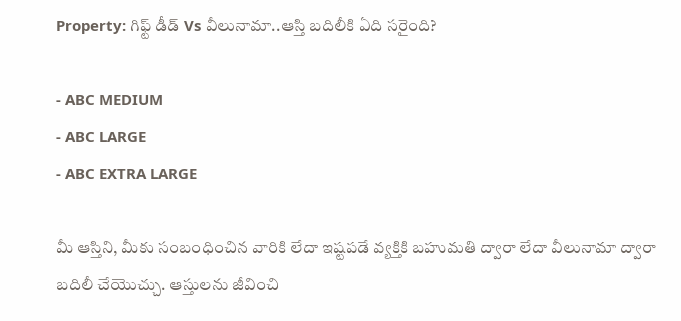Property: గిఫ్ట్ డీడ్ Vs వీలునామా..ఆస్తి బదిలీకి ఏది సరైంది?

- ABC MEDIUM
- ABC LARGE
- ABC EXTRA LARGE

మీ ఆస్తిని, మీకు సంబంధించిన వారికి లేదా ఇష్టపడే వ్యక్తికి బహుమతి ద్వారా లేదా వీలునామా ద్వారా బదిలీ చేయొచ్చు. ఆస్తులను జీవించి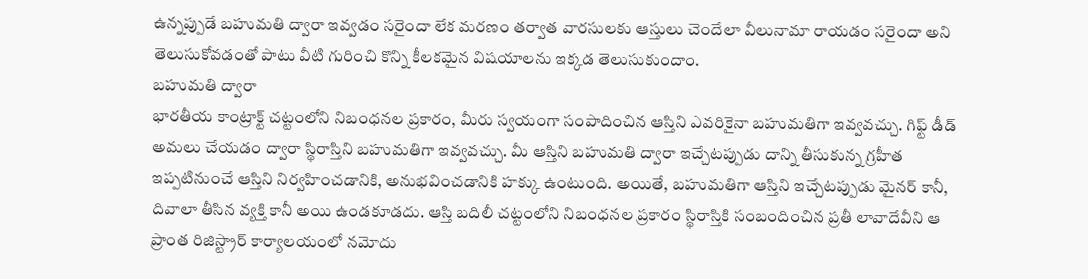ఉన్నప్పుడే బహుమతి ద్వారా ఇవ్వడం సరైందా లేక మరణం తర్వాత వారసులకు ఆస్తులు చెందేలా వీలునామా రాయడం సరైందా అని తెలుసుకోవడంతో పాటు వీటి గురించి కొన్ని కీలకమైన విషయాలను ఇక్కడ తెలుసుకుందాం.
బహుమతి ద్వారా
భారతీయ కాంట్రాక్ట్ చట్టంలోని నిబంధనల ప్రకారం, మీరు స్వయంగా సంపాదించిన ఆస్తిని ఎవరికైనా బహుమతిగా ఇవ్వవచ్చు. గిఫ్ట్ డీడ్ అమలు చేయడం ద్వారా స్థిరాస్తిని బహుమతిగా ఇవ్వవచ్చు. మీ ఆస్తిని బహుమతి ద్వారా ఇచ్చేటప్పుడు దాన్ని తీసుకున్న గ్రహీత ఇప్పటినుంచే ఆస్తిని నిర్వహించడానికి, అనుభవించడానికి హక్కు ఉంటుంది. అయితే, బహుమతిగా ఆస్తిని ఇచ్చేటప్పుడు మైనర్ కానీ, దివాలా తీసిన వ్యక్తి కానీ అయి ఉండకూడదు. ఆస్తి బదిలీ చట్టంలోని నిబంధనల ప్రకారం స్థిరాస్తికి సంబందించిన ప్రతీ లావాదేవీని ఆ ప్రాంత రిజిస్ట్రార్ కార్యాలయంలో నమోదు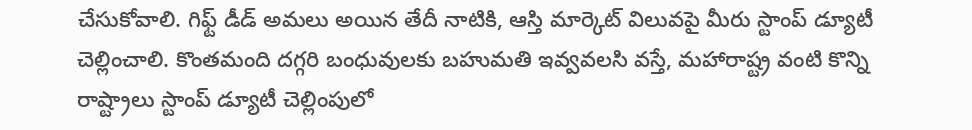చేసుకోవాలి. గిఫ్ట్ డీడ్ అమలు అయిన తేదీ నాటికి, ఆస్తి మార్కెట్ విలువపై మీరు స్టాంప్ డ్యూటీ చెల్లించాలి. కొంతమంది దగ్గరి బంధువులకు బహుమతి ఇవ్వవలసి వస్తే, మహారాష్ట్ర వంటి కొన్ని రాష్ట్రాలు స్టాంప్ డ్యూటీ చెల్లింపులో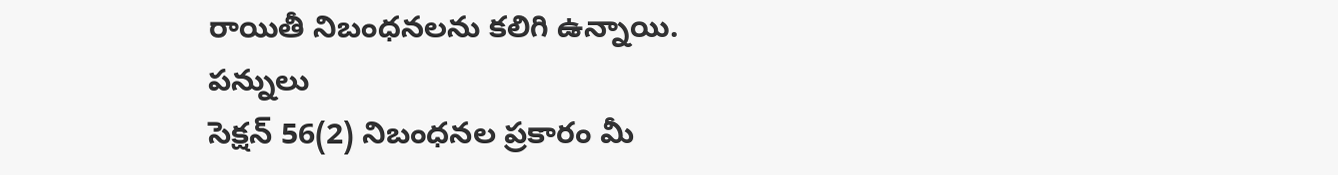రాయితీ నిబంధనలను కలిగి ఉన్నాయి.
పన్నులు
సెక్షన్ 56(2) నిబంధనల ప్రకారం మీ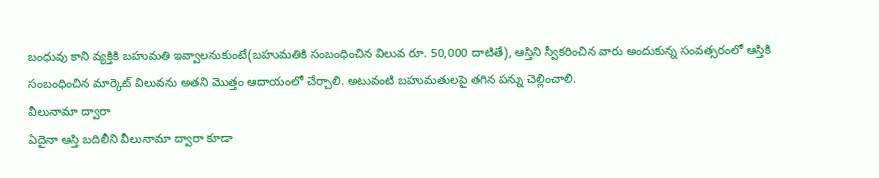బంధువు కాని వ్యక్తికి బహుమతి ఇవ్వాలనుకుంటే(బహుమతికి సంబంధించిన విలువ రూ. 50,000 దాటితే), ఆస్తిని స్వీకరించిన వారు అందుకున్న సంవత్సరంలో ఆస్తికి సంబంధించిన మార్కెట్ విలువను అతని మొత్తం ఆదాయంలో చేర్చాలి. అటువంటి బహుమతులపై తగిన పన్ను చెల్లించాలి.
వీలునామా ద్వారా
ఏదైనా ఆస్తి బదిలీని వీలునామా ద్వారా కూడా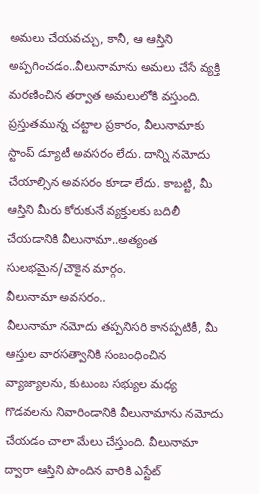అమలు చేయవచ్చు, కానీ, ఆ ఆస్తిని అప్పగించడం..వీలునామాను అమలు చేసే వ్యక్తి మరణించిన తర్వాత అమలులోకి వస్తుంది. ప్రస్తుతమున్న చట్టాల ప్రకారం, వీలునామాకు స్టాంప్ డ్యూటీ అవసరం లేదు. దాన్ని నమోదు చేయాల్సిన అవసరం కూడా లేదు. కాబట్టి, మీ ఆస్తిని మీరు కోరుకునే వ్యక్తులకు బదిలీ చేయడానికి వీలునామా..అత్యంత సులభమైన/చౌకైన మార్గం.
వీలునామా అవసరం..
వీలునామా నమోదు తప్పనిసరి కానప్పటికీ, మీ ఆస్తుల వారసత్వానికి సంబంధించిన వ్యాజ్యాలను, కుటుంబ సభ్యుల మధ్య గొడవలను నివారిండానికి వీలునామాను నమోదు చేయడం చాలా మేలు చేస్తుంది. వీలునామా ద్వారా ఆస్తిని పొందిన వారికి ఎస్టేట్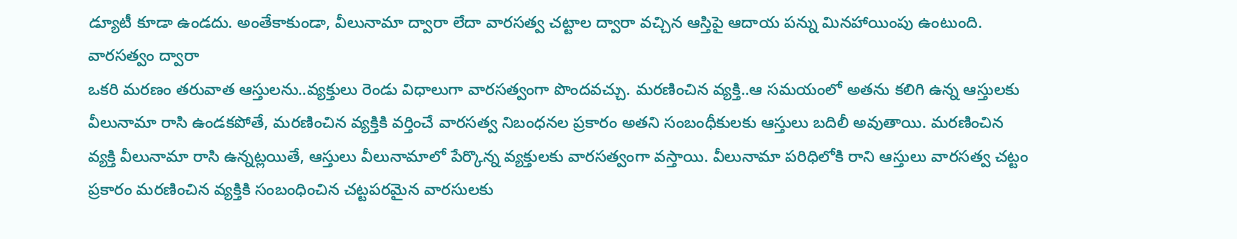డ్యూటీ కూడా ఉండదు. అంతేకాకుండా, వీలునామా ద్వారా లేదా వారసత్వ చట్టాల ద్వారా వచ్చిన ఆస్తిపై ఆదాయ పన్ను మినహాయింపు ఉంటుంది.
వారసత్వం ద్వారా
ఒకరి మరణం తరువాత ఆస్తులను..వ్యక్తులు రెండు విధాలుగా వారసత్వంగా పొందవచ్చు. మరణించిన వ్యక్తి..ఆ సమయంలో అతను కలిగి ఉన్న ఆస్తులకు వీలునామా రాసి ఉండకపోతే, మరణించిన వ్యక్తికి వర్తించే వారసత్వ నిబంధనల ప్రకారం అతని సంబంధీకులకు ఆస్తులు బదిలీ అవుతాయి. మరణించిన వ్యక్తి వీలునామా రాసి ఉన్నట్లయితే, ఆస్తులు వీలునామాలో పేర్కొన్న వ్యక్తులకు వారసత్వంగా వస్తాయి. వీలునామా పరిధిలోకి రాని ఆస్తులు వారసత్వ చట్టం ప్రకారం మరణించిన వ్యక్తికి సంబంధించిన చట్టపరమైన వారసులకు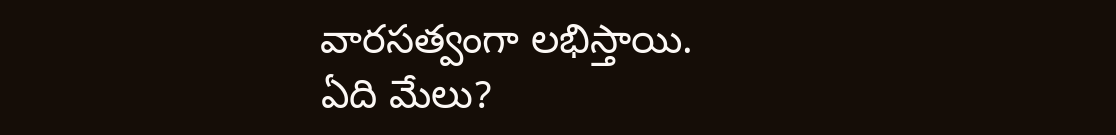వారసత్వంగా లభిస్తాయి.
ఏది మేలు?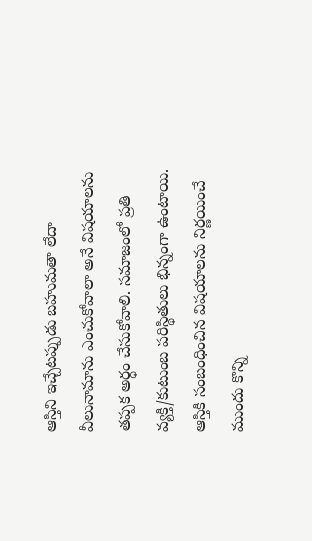ఆస్తిని ఇచ్చేటప్పుడు బహుమతా లేదా వీలునామాను ఎంచుకోవాలా అనే విషయాలను తప్పక అర్ధం చేసుకోవాలి. సమాజంలో ప్రతి వ్యక్తి/కుటుంబ పరిస్థితులు భిన్నంగా ఉంటాయి. ఆస్తికి సంబంధించిన విషయాలను నిర్ణయించే ముందు కొన్ని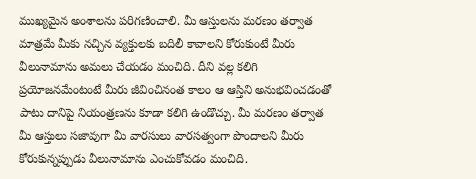ముఖ్యమైన అంశాలను పరిగణించాలి. మీ ఆస్తులను మరణం తర్వాత మాత్రమే మీకు నచ్చిన వ్యక్తులకు బదిలీ కావాలని కోరుకుంటే మీరు వీలునామాను అమలు చేయడం మంచిది. దీని వల్ల కలిగి ప్రయోజనమేంటంటే మీరు జీవించినంత కాలం ఆ ఆస్తిని అనుభవించడంతో పాటు దానిపై నియంత్రణను కూడా కలిగి ఉండొచ్చు. మీ మరణం తర్వాత మీ ఆస్తులు సజావుగా మీ వారసులు వారసత్వంగా పొందాలని మీరు కోరుకున్నప్పుడు వీలునామాను ఎంచుకోవడం మంచిది.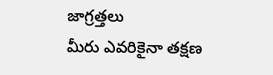జాగ్రత్తలు
మీరు ఎవరికైనా తక్షణ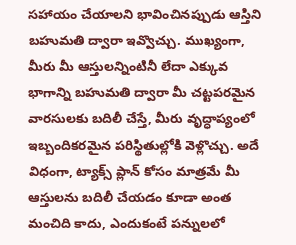సహాయం చేయాలని భావించినప్పుడు ఆస్తిని బహుమతి ద్వారా ఇవ్వొచ్చు. ముఖ్యంగా, మీరు మీ ఆస్తులన్నింటినీ లేదా ఎక్కువ భాగాన్ని బహుమతి ద్వారా మీ చట్టపరమైన వారసులకు బదిలీ చేస్తే, మీరు వృద్ధాప్యంలో ఇబ్బందికరమైన పరిస్థితుల్లోకి వెళ్లొచ్చు. అదే విధంగా, ట్యాక్స్ ప్లాన్ కోసం మాత్రమే మీ ఆస్తులను బదిలీ చేయడం కూడా అంత మంచిది కాదు, ఎందుకంటే పన్నులలో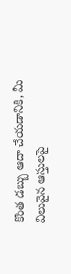కొంత డబ్బు ఆదా చేయడానికి, మీ విలువైన ఆస్తులపై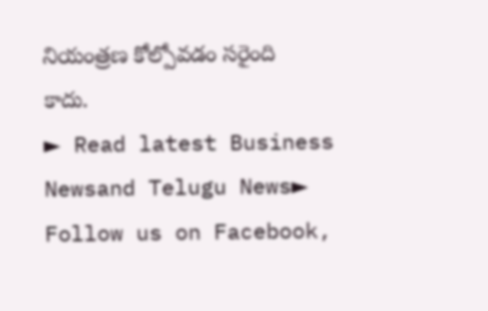నియంత్రణ కోల్పోవడం సరైంది కాదు.
► Read latest Business Newsand Telugu News► Follow us on Facebook,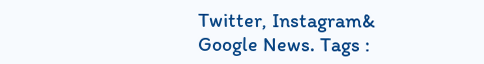Twitter, Instagram& Google News. Tags :